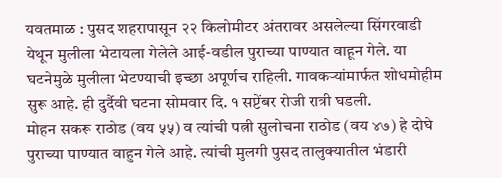यवतमाळ : पुसद शहरापासून २२ किलोमीटर अंतरावर असलेल्या सिंगरवाडी येथून मुलीला भेटायला गेलेले आई-वडील पुराच्या पाण्यात वाहून गेले. या घटनेमुळे मुलीला भेटण्याची इच्छा अपूर्णच राहिली. गावकऱ्यांमार्फत शोधमोहीम सुरू आहे. ही दुर्दैवी घटना सोमवार दि. १ सप्टेंबर रोजी रात्री घडली.
मोहन सकरू राठोड (वय ५५) व त्यांची पत्नी सुलोचना राठोड (वय ४७) हे दोघे पुराच्या पाण्यात वाहुन गेले आहे. त्यांची मुलगी पुसद तालुक्यातील भंडारी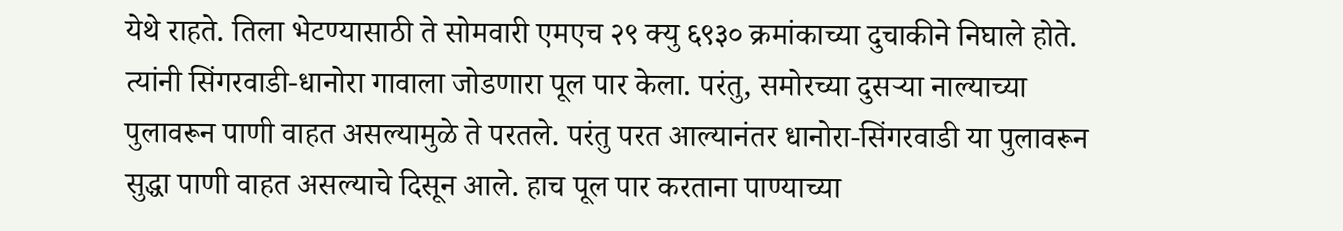येथे राहते. तिला भेटण्यासाठी ते सोमवारी एमएच २९ क्यु ६९३० क्रमांकाच्या दुचाकीने निघाले होते. त्यांनी सिंगरवाडी-धानोरा गावाला जोडणारा पूल पार केला. परंतु, समोरच्या दुसऱ्या नाल्याच्या पुलावरून पाणी वाहत असल्यामुळे ते परतले. परंतु परत आल्यानंतर धानोरा-सिंगरवाडी या पुलावरून सुद्धा पाणी वाहत असल्याचे दिसून आले. हाच पूल पार करताना पाण्याच्या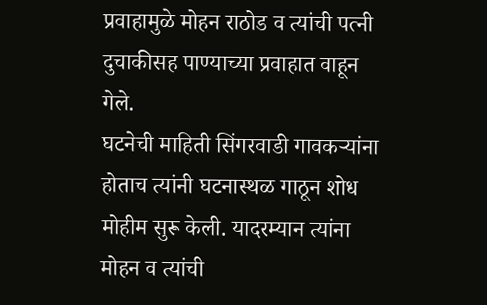प्रवाहामुळे मोहन राठोड व त्यांची पत्नी दुचाकीसह पाण्याच्या प्रवाहात वाहून गेले.
घटनेची माहिती सिंगरवाडी गावकऱ्यांना होताच त्यांनी घटनास्थळ गाठून शोध मोहीम सुरू केली. यादरम्यान त्यांना मोहन व त्यांची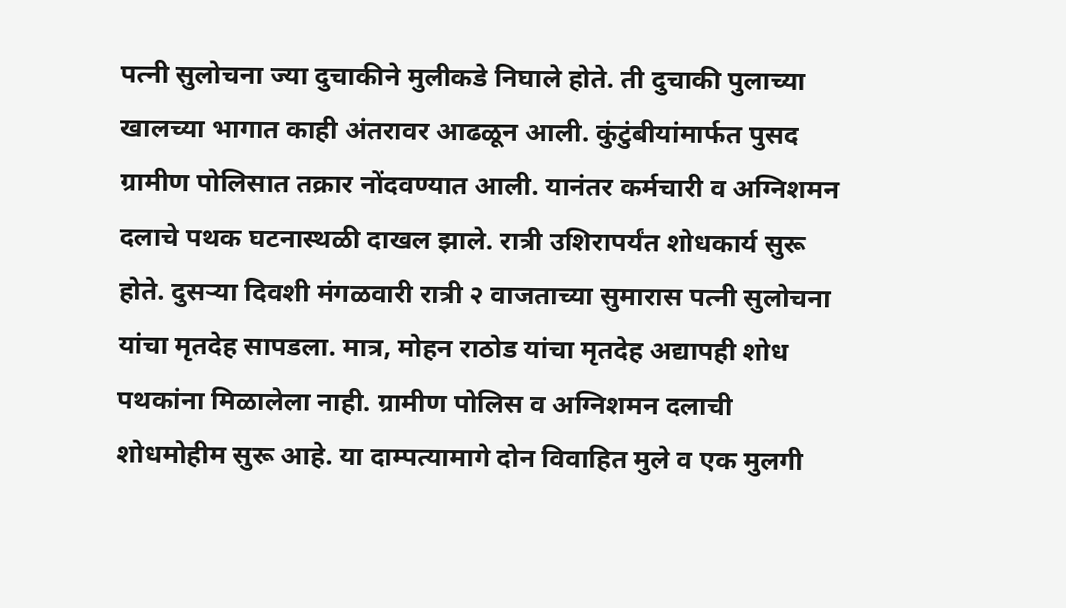पत्नी सुलोचना ज्या दुचाकीने मुलीकडे निघाले होते. ती दुचाकी पुलाच्या खालच्या भागात काही अंतरावर आढळून आली. कुंटुंबीयांमार्फत पुसद ग्रामीण पोलिसात तक्रार नोंदवण्यात आली. यानंतर कर्मचारी व अग्निशमन दलाचे पथक घटनास्थळी दाखल झाले. रात्री उशिरापर्यंत शोधकार्य सुरू होते. दुसऱ्या दिवशी मंगळवारी रात्री २ वाजताच्या सुमारास पत्नी सुलोचना यांचा मृतदेह सापडला. मात्र, मोहन राठोड यांचा मृतदेह अद्यापही शोध पथकांना मिळालेला नाही. ग्रामीण पोलिस व अग्निशमन दलाची शोधमोहीम सुरू आहे. या दाम्पत्यामागे दोन विवाहित मुले व एक मुलगी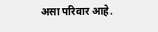असा परिवार आहे.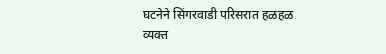घटनेने सिंगरवाडी परिसरात हळहळ व्यक्त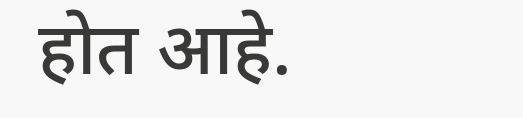होत आहे.